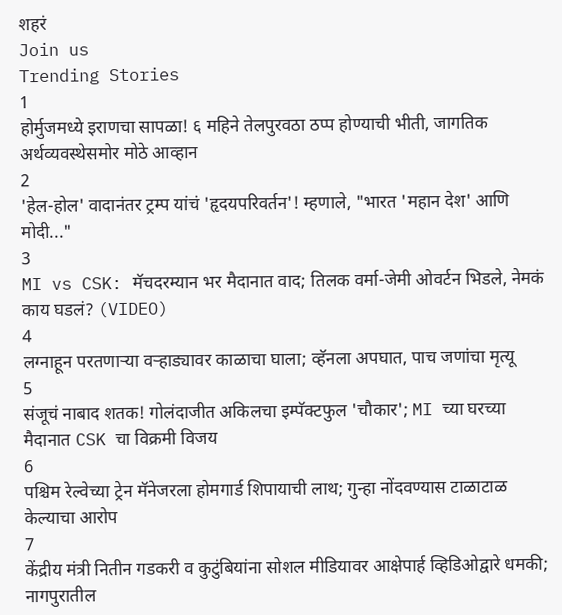शहरं
Join us
Trending Stories
1
होर्मुजमध्ये इराणचा सापळा! ६ महिने तेलपुरवठा ठप्प होण्याची भीती, जागतिक अर्थव्यवस्थेसमोर मोठे आव्हान
2
'हेल-होल' वादानंतर ट्रम्प यांचं 'हृदयपरिवर्तन'! म्हणाले, "भारत 'महान देश' आणि मोदी..."
3
MI vs CSK: मॅचदरम्यान भर मैदानात वाद; तिलक वर्मा-जेमी ओवर्टन भिडले, नेमकं काय घडलं? (VIDEO)
4
लग्नाहून परतणाऱ्या वऱ्हाड्यावर काळाचा घाला; व्हॅनला अपघात, पाच जणांचा मृत्यू
5
संजूचं नाबाद शतक! गोलंदाजीत अकिलचा इम्पॅक्टफुल 'चौकार'; MI च्या घरच्या मैदानात CSK चा विक्रमी विजय
6
पश्चिम रेल्वेच्या ट्रेन मॅनेजरला होमगार्ड शिपायाची लाथ; गुन्हा नोंदवण्यास टाळाटाळ केल्याचा आरोप
7
केंद्रीय मंत्री नितीन गडकरी व कुटुंबियांना सोशल मीडियावर आक्षेपार्ह व्हिडिओद्वारे धमकी; नागपुरातील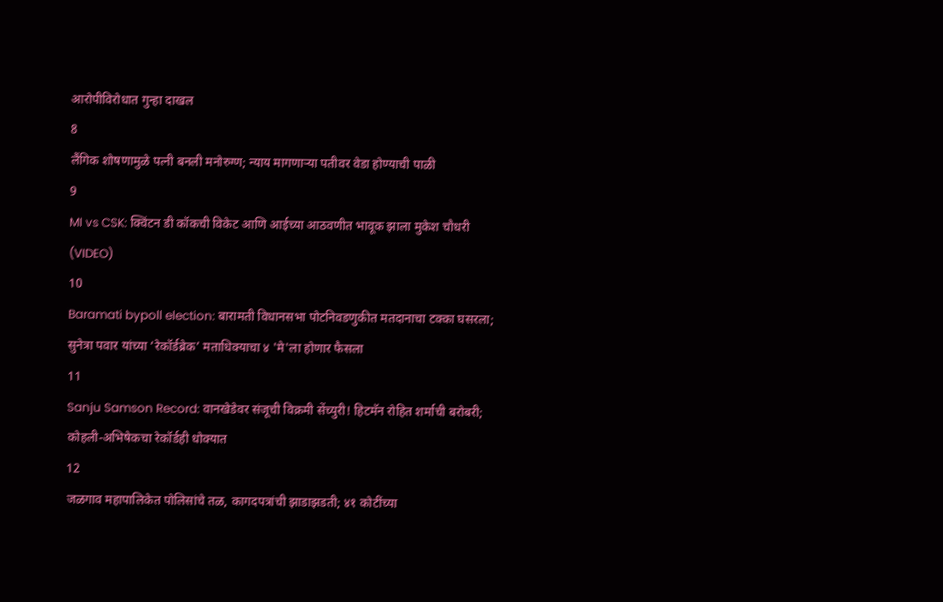आरोपीविरोधात गुन्हा दाखल
8
लैंगिक शोषणामुळे पत्नी बनली मनोरुग्ण; न्याय मागणाऱ्या पतीवर वेडा होण्याची पाळी
9
MI vs CSK: क्विंटन डी कॉकची विकेट आणि आईच्या आठवणीत भावूक झाला मुकेश चौधरी (VIDEO)
10
Baramati bypoll election: बारामती विधानसभा पोटनिवडणुकीत मतदानाचा टक्का घसरला; सुनेत्रा पवार यांच्या ‘रेकॉर्डब्रेक’ मताधिक्याचा ४ 'मे'ला होणार फैसला
11
Sanju Samson Record: वानखेडेवर संजूची विक्रमी सेंच्युरी! हिटमॅन रोहित शर्माची बरोबरी; कोहली-अभिषेकचा रेकॉर्डही धोक्यात
12
जळगाव महापालिकेत पोलिसांचे तळ, कागदपत्रांची झाडाझडती; ४१ कोटींच्या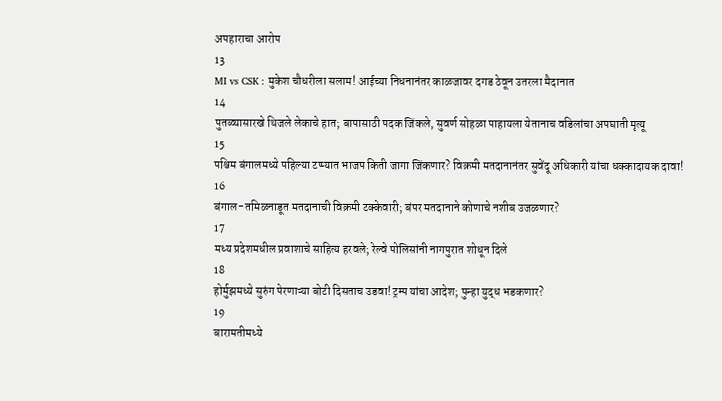अपहाराचा आरोप
13
MI vs CSK : मुकेश चौधरीला सलाम! आईच्या निधनानंतर काळजावर दगड ठेवून उतरला मैदानात
14
पुतळ्यासारखे थिजले लेकाचे हात; बापासाठी पदक जिंकले, सुवर्ण सोहळा पाहायला येतानाच वडिलांचा अपघाती मृत्यू
15
पश्चिम बंगालमध्ये पहिल्या टप्प्यात भाजप किती जागा जिंकणार? विक्रमी मतदानानंतर सुवेंदू अधिकारी यांचा धक्कादायक दावा!
16
बंगाल-तमिळनाडूत मतदानाची विक्रमी टक्केवारी; बंपर मतदानाने कोणाचे नशीब उजळणार?
17
मध्य प्रदेशमधील प्रवाशाचे साहित्य हरवले; रेल्वे पोलिसांनी नागपुरात शोधून दिले
18
होर्मुझमध्ये सुरुंग पेरणाऱ्या बोटी दिसताच उडवा! ट्रम्प यांचा आदेश; पुन्हा युद्ध भडकणार?
19
बारामतीमध्ये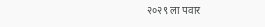२०२९ ला पवार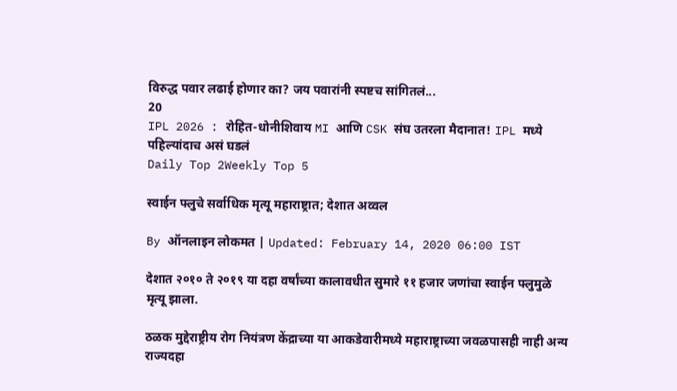विरुद्ध पवार लढाई होणार का? जय पवारांनी स्पष्टच सांगितलं...
20
IPL 2026 : रोहित-धोनीशिवाय MI आणि CSK संघ उतरला मैदानात! IPL मध्ये पहिल्यांदाच असं घडलं
Daily Top 2Weekly Top 5

स्वाईन फ्लुचे सर्वाधिक मृत्यू महाराष्ट्रात; देशात अव्वल

By ऑनलाइन लोकमत | Updated: February 14, 2020 06:00 IST

देशात २०१० ते २०१९ या दहा वर्षांच्या कालावधीत सुमारे ११ हजार जणांचा स्वाईन फ्लुमुळे मृत्यू झाला.

ठळक मुद्देराष्ट्रीय रोग नियंत्रण केंद्राच्या या आकडेवारीमध्ये महाराष्ट्राच्या जवळपासही नाही अन्य राज्यदहा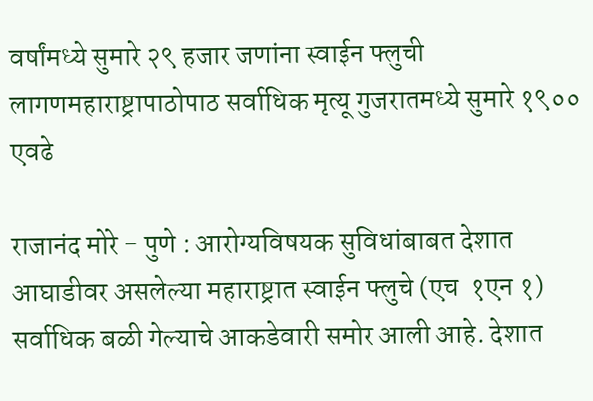वर्षांमध्ये सुमारे २९ हजार जणांना स्वाईन फ्लुची लागणमहाराष्ट्रापाठोपाठ सर्वाधिक मृत्यू गुजरातमध्ये सुमारे १९०० एवढे

राजानंद मोरे - पुणे : आरोग्यविषयक सुविधांबाबत देशात आघाडीवर असलेल्या महाराष्ट्रात स्वाईन फ्लुचे (एच  १एन १) सर्वाधिक बळी गेल्याचे आकडेवारी समोर आली आहे. देशात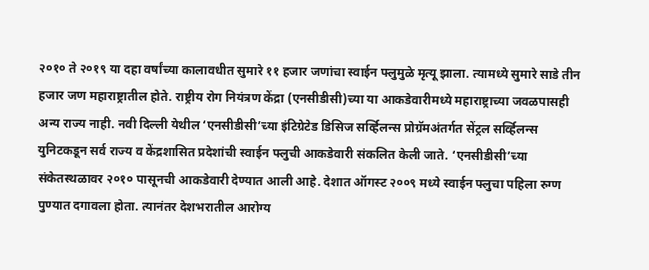२०१० ते २०१९ या दहा वर्षांच्या कालावधीत सुमारे ११ हजार जणांचा स्वाईन फ्लुमुळे मृत्यू झाला. त्यामध्ये सुमारे साडे तीन हजार जण महाराष्ट्रातील होते. राष्ट्रीय रोग नियंत्रण केंद्रा (एनसीडीसी)च्या या आकडेवारीमध्ये महाराष्ट्राच्या जवळपासही अन्य राज्य नाही. नवी दिल्ली येथील ‘एनसीडीसी’च्या इंटिग्रेटेड डिसिज सर्व्हिलन्स प्रोग्रॅमअंतर्गत सेंट्रल सर्व्हिलन्स युनिटकडून सर्व राज्य व केंद्रशासित प्रदेशांची स्वाईन फ्लुची आकडेवारी संकलित केली जाते. ‘एनसीडीसी’च्या संकेतस्थळावर २०१० पासूनची आकडेवारी देण्यात आली आहे. देशात ऑगस्ट २००९ मध्ये स्वाईन फ्लुचा पहिला रुग्ण पुण्यात दगावला होता. त्यानंतर देशभरातील आरोग्य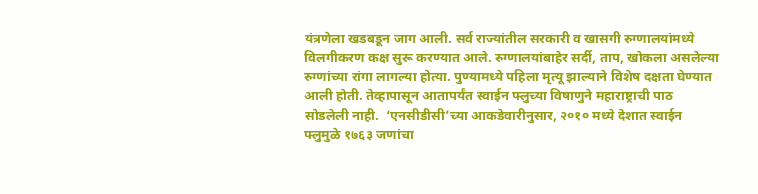यंत्रणेला खडबडून जाग आली. सर्व राज्यांतील सरकारी व खासगी रुग्णालयांमध्ये विलगीकरण कक्ष सुरू करण्यात आले. रुग्णालयांबाहेर सर्दी, ताप, खोकला असलेल्या रुग्णांच्या रांगा लागल्या होत्या. पुण्यामध्ये पहिला मृत्यू झाल्याने विशेष दक्षता घेण्यात आली होती. तेव्हापासून आतापर्यंत स्वाईन फ्लुच्या विषाणुने महाराष्ट्राची पाठ सोडलेली नाही.  ‘एनसीडीसी’च्या आकडेवारीनुसार, २०१० मध्ये देशात स्वाईन फ्लुमुळे १७६३ जणांचा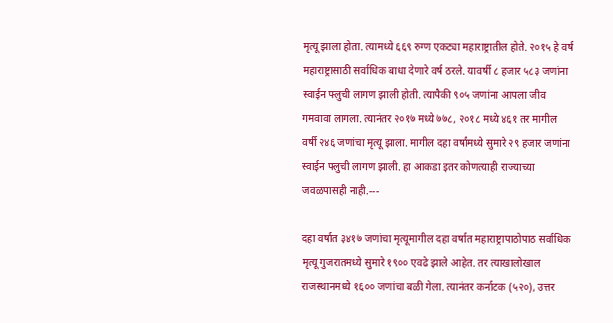मृत्यू झाला होता. त्यामध्ये ६६९ रुग्ण एकट्या महाराष्ट्रातील होते. २०१५ हे वर्ष महाराष्ट्रासाठी सर्वाधिक बाधा देणारे वर्ष ठरले. यावर्षी ८ हजार ५८३ जणांना स्वाईन फ्लुची लागण झाली होती. त्यापैकी ९०५ जणांना आपला जीव गमवावा लागला. त्यानंतर २०१७ मध्ये ७७८, २०१८ मध्ये ४६१ तर मागील वर्षी २४६ जणांचा मृत्यू झाला. मागील दहा वर्षांमध्ये सुमारे २९ हजार जणांना स्वाईन फ्लुची लागण झाली. हा आकडा इतर कोणत्याही राज्याच्या जवळपासही नाही.---

दहा वर्षात ३४१७ जणांचा मृत्यूमागील दहा वर्षात महाराष्ट्रापाठोपाठ सर्वाधिक मृत्यू गुजरातमध्ये सुमारे १९०० एवढे झाले आहेत. तर त्याखालोखाल राजस्थानमध्ये १६०० जणांचा बळी गेला. त्यानंतर कर्नाटक (५२०), उत्तर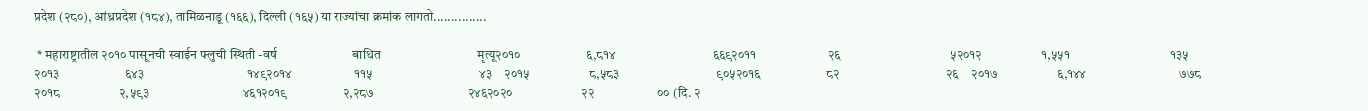प्रदेश (२८०), आंध्रप्रदेश (१८४), तामिळनाडू (१६६), दिल्ली (१६५) या राज्यांचा क्रमांक लागतो...............

 * महाराष्ट्रातील २०१० पासूनची स्वाईन फ्लुची स्थिती -वर्ष                        बाधित                               मृत्यू२०१०                     ६,८१४                               ६६९२०११                       २६                                   ५२०१२                   १,५५१                                १३५    २०१३                     ६४३                                 १४९२०१४                    ११५                                  ४३    २०१५                   ८,५८३                               ९०५२०१६                     ८२                                  २६    २०१७                   ६,१४४                              ७७८    २०१८                   २,५९३                              ४६१२०१९                  २,२८७                              २४६२०२०                      २२                    ०० (दि. २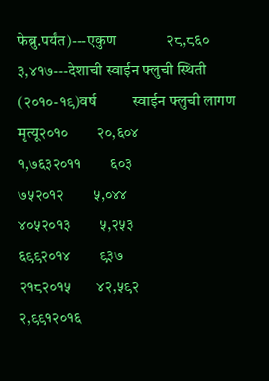फेब्रु.पर्यंत)---एकुण              २८,८६०                             ३,४१७---देशाची स्वाईन फ्लुची स्थिती (२०१०-१९)वर्ष          स्वाईन फ्लुची लागण                  मृत्यू२०१०        २०,६०४                                    १,७६३२०११        ६०३                                            ७५२०१२        ५,०४४                                         ४०५२०१३        ५,२५३                                         ६९९२०१४        ९३७                                            २१८२०१५       ४२,५९२                                       २,९९१२०१६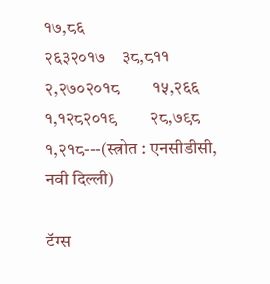१७,८६                                        २६३२०१७    ३८,८११                                         २,२७०२०१८        १५,२६६                                     १,१२८२०१९        २८,७९८                                     १,२१८---(स्त्रोत : एनसीडीसी, नवी दिल्ली)

टॅग्स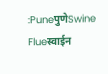:PuneपुणेSwine Flueस्वाईन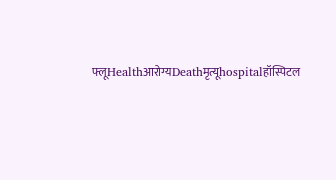फ्लूHealthआरोग्यDeathमृत्यूhospitalहॉस्पिटल